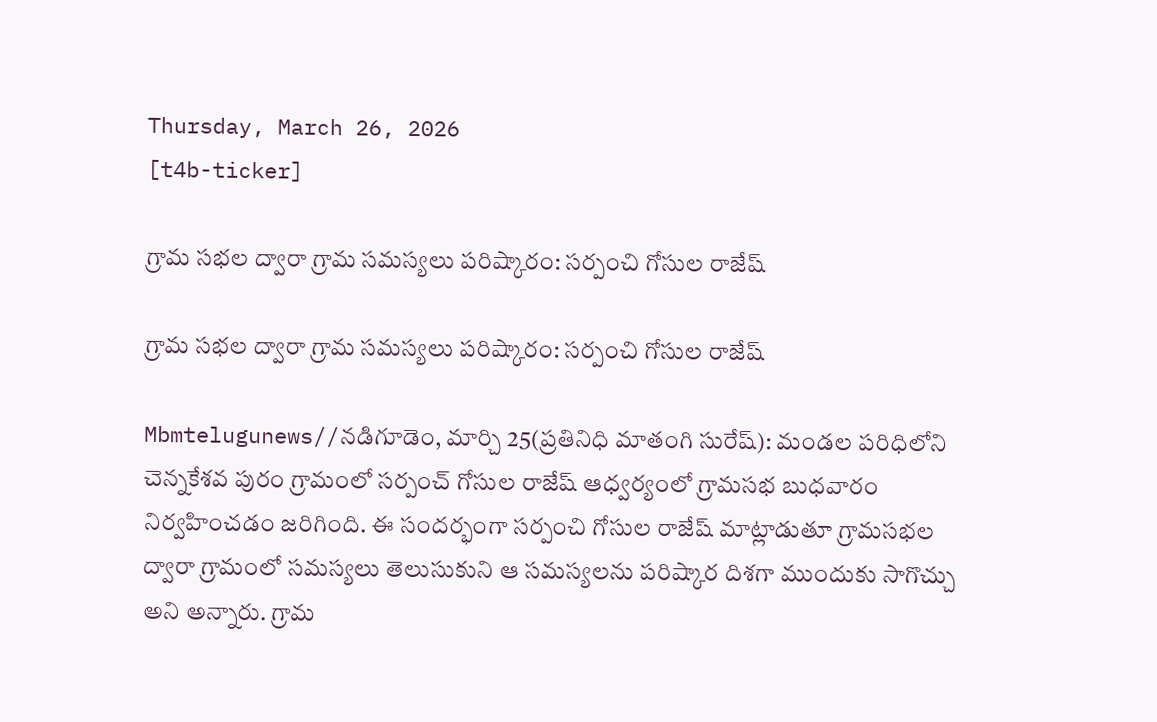Thursday, March 26, 2026
[t4b-ticker]

గ్రామ సభల ద్వారా గ్రామ సమస్యలు పరిష్కారం: సర్పంచి గోసుల రాజేష్

గ్రామ సభల ద్వారా గ్రామ సమస్యలు పరిష్కారం: సర్పంచి గోసుల రాజేష్

Mbmtelugunews//నడిగూడెం, మార్చి 25(ప్రతినిధి మాతంగి సురేష్): మండల పరిధిలోని చెన్నకేశవ పురం గ్రామంలో సర్పంచ్ గోసుల రాజేష్ ఆధ్వర్యంలో గ్రామసభ బుధవారం నిర్వహించడం జరిగింది. ఈ సందర్భంగా సర్పంచి గోసుల రాజేష్ మాట్లాడుతూ గ్రామసభల ద్వారా గ్రామంలో సమస్యలు తెలుసుకుని ఆ సమస్యలను పరిష్కార దిశగా ముందుకు సాగొచ్చు అని అన్నారు. గ్రామ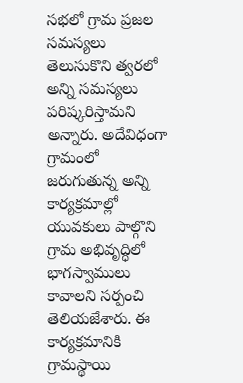సభలో గ్రామ ప్రజల సమస్యలు తెలుసుకొని త్వరలో అన్ని సమస్యలు పరిష్కరిస్తామని అన్నారు. అదేవిధంగా గ్రామంలో జరుగుతున్న అన్ని కార్యక్రమాల్లో యువకులు పాల్గొని గ్రామ అభివృద్ధిలో భాగస్వాములు కావాలని సర్పంచి తెలియజేశారు. ఈ కార్యక్రమానికి గ్రామస్థాయి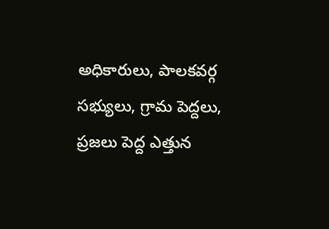అధికారులు, పాలకవర్గ సభ్యులు, గ్రామ పెద్దలు, ప్రజలు పెద్ద ఎత్తున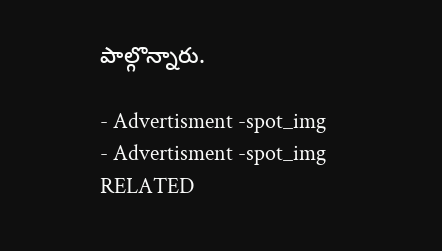పాల్గొన్నారు.

- Advertisment -spot_img
- Advertisment -spot_img
RELATED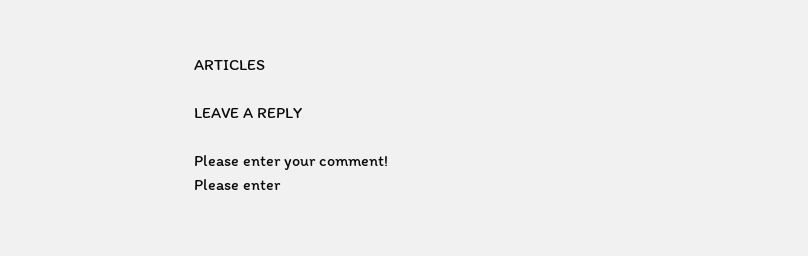ARTICLES

LEAVE A REPLY

Please enter your comment!
Please enter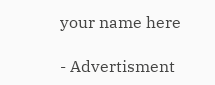your name here

- Advertisment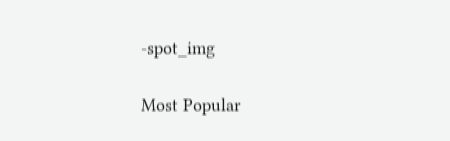-spot_img

Most Popular